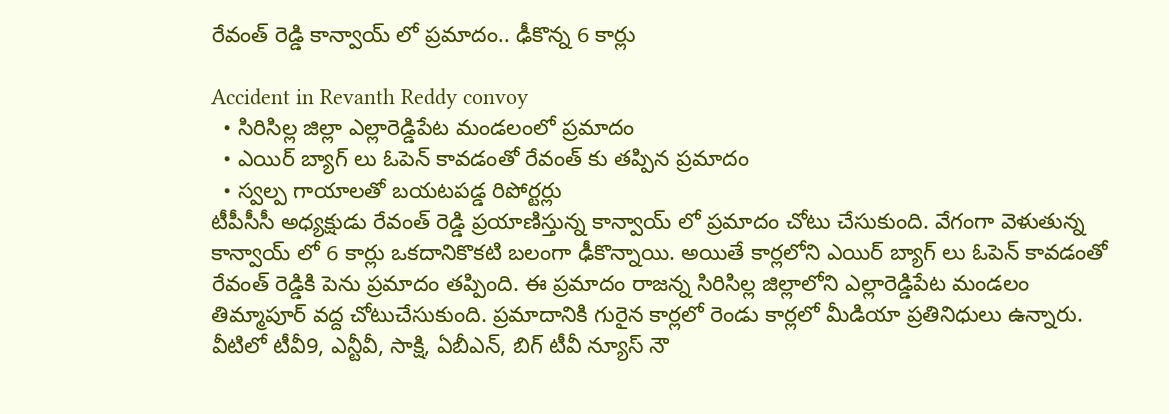రేవంత్ రెడ్డి కాన్వాయ్ లో ప్రమాదం.. ఢీకొన్న 6 కార్లు

Accident in Revanth Reddy convoy
  • సిరిసిల్ల జిల్లా ఎల్లారెడ్డిపేట మండలంలో ప్రమాదం
  • ఎయిర్ బ్యాగ్ లు ఓపెన్ కావడంతో రేవంత్ కు తప్పిన ప్రమాదం
  • స్వల్ప గాయాలతో బయటపడ్డ రిపోర్టర్లు
టీపీసీసీ అధ్యక్షుడు రేవంత్ రెడ్డి ప్రయాణిస్తున్న కాన్వాయ్ లో ప్రమాదం చోటు చేసుకుంది. వేగంగా వెళుతున్న కాన్వాయ్ లో 6 కార్లు ఒకదానికొకటి బలంగా ఢీకొన్నాయి. అయితే కార్లలోని ఎయిర్ బ్యాగ్ లు ఓపెన్ కావడంతో రేవంత్ రెడ్డికి పెను ప్రమాదం తప్పింది. ఈ ప్రమాదం రాజన్న సిరిసిల్ల జిల్లాలోని ఎల్లారెడ్డిపేట మండలం తిమ్మాపూర్ వద్ద చోటుచేసుకుంది. ప్రమాదానికి గురైన కార్లలో రెండు కార్లలో మీడియా ప్రతినిధులు ఉన్నారు. వీటిలో టీవీ9, ఎన్టీవీ, సాక్షి, ఏబీఎన్, బిగ్ టీవీ న్యూస్ నౌ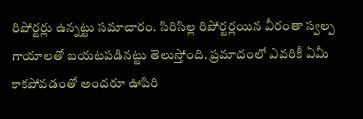రిపోర్టర్లు ఉన్నట్టు సమాచారం. సిరిసిల్ల రిపోర్టర్లయిన వీరంతా స్వల్ప గాయాలతో బయటపడినట్టు తెలుస్తోంది. ప్రమాదంలో ఎవరికీ ఏమీ కాకపోవడంతో అందరూ ఊపిరి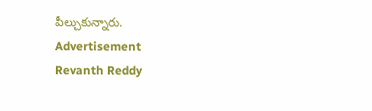పీల్చుకున్నారు.
Advertisement
Revanth Reddy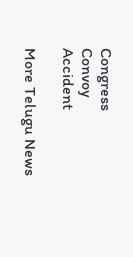Congress
Convoy
Accident

More Telugu News